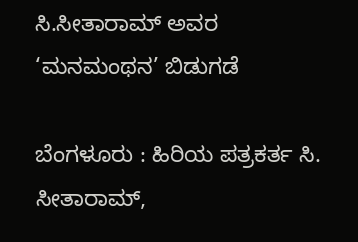ಸಿ.ಸೀತಾರಾಮ್‌ ಅವರ ‘ಮನಮಂಥನ’ ಬಿಡುಗಡೆ

ಬೆಂಗಳೂರು : ಹಿರಿಯ ಪತ್ರಕರ್ತ ಸಿ. ಸೀತಾರಾಮ್‌,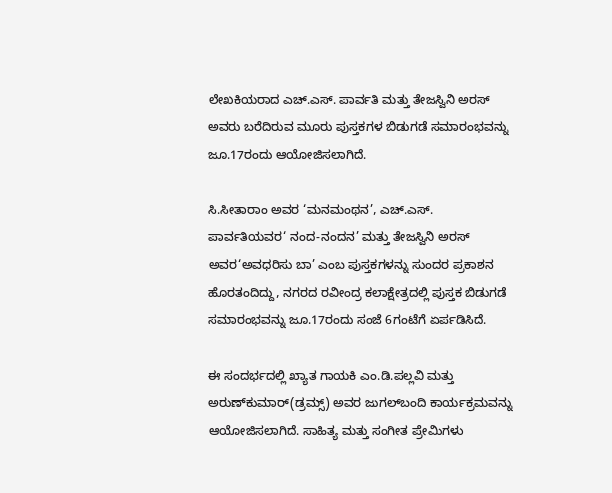ಲೇಖಕಿಯರಾದ ಎಚ್‌.ಎಸ್‌. ಪಾರ್ವತಿ ಮತ್ತು ತೇಜಸ್ವಿನಿ ಅರಸ್‌ ಅವರು ಬರೆದಿರುವ ಮೂರು ಪುಸ್ತಕಗಳ ಬಿಡುಗಡೆ ಸಮಾರಂಭವನ್ನು ಜೂ.17ರಂದು ಆಯೋಜಿಸಲಾಗಿದೆ.

ಸಿ.ಸೀತಾರಾಂ ಅವರ ‘ಮನಮಂಥನ’, ಎಚ್‌.ಎಸ್‌. ಪಾರ್ವತಿಯವರ‘ ನಂದ-ನಂದನ’ ಮತ್ತು ತೇಜಸ್ವಿನಿ ಅರಸ್‌ ಅವರ‘ಅವಧರಿಸು ಬಾ’ ಎಂಬ ಪುಸ್ತಕಗಳನ್ನು ಸುಂದರ ಪ್ರಕಾಶನ ಹೊರತಂದಿದ್ದು, ನಗರದ ರವೀಂದ್ರ ಕಲಾಕ್ಷೇತ್ರದಲ್ಲಿ ಪುಸ್ತಕ ಬಿಡುಗಡೆ ಸಮಾರಂಭವನ್ನು ಜೂ.17ರಂದು ಸಂಜೆ 6ಗಂಟೆಗೆ ಏರ್ಪಡಿಸಿದೆ.

ಈ ಸಂದರ್ಭದಲ್ಲಿ ಖ್ಯಾತ ಗಾಯಕಿ ಎಂ.ಡಿ.ಪಲ್ಲವಿ ಮತ್ತು ಅರುಣ್‌ಕುಮಾರ್‌(ಡ್ರಮ್ಸ್‌) ಅವರ ಜುಗಲ್‌ಬಂದಿ ಕಾರ್ಯಕ್ರಮವನ್ನು ಆಯೋಜಿಸಲಾಗಿದೆ. ಸಾಹಿತ್ಯ ಮತ್ತು ಸಂಗೀತ ಪ್ರೇಮಿಗಳು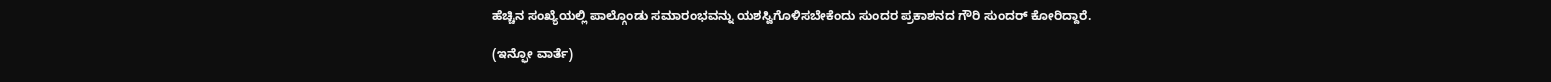ಹೆಚ್ಚಿನ ಸಂಖ್ಯೆಯಲ್ಲಿ ಪಾಲ್ಗೊಂಡು ಸಮಾರಂಭವನ್ನು ಯಶಸ್ವಿಗೊಳಿಸಬೇಕೆಂದು ಸುಂದರ ಪ್ರಕಾಶನದ ಗೌರಿ ಸುಂದರ್‌ ಕೋರಿದ್ದಾರೆ.

(ಇನ್ಫೋ ವಾರ್ತೆ)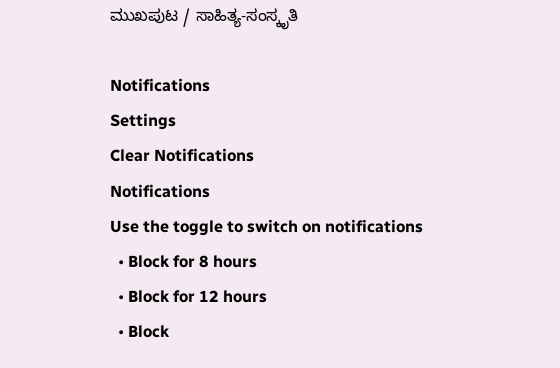ಮುಖಪುಟ / ಸಾಹಿತ್ಯ-ಸಂಸ್ಕೃತಿ

Notifications
Settings
Clear Notifications
Notifications
Use the toggle to switch on notifications
  • Block for 8 hours
  • Block for 12 hours
  • Block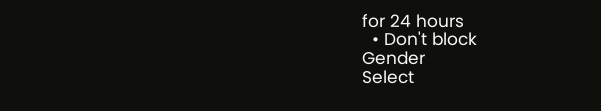for 24 hours
  • Don't block
Gender
Select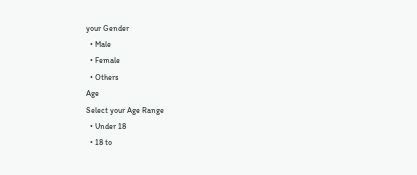your Gender
  • Male
  • Female
  • Others
Age
Select your Age Range
  • Under 18
  • 18 to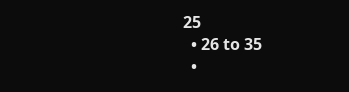25
  • 26 to 35
  •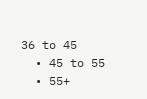36 to 45
  • 45 to 55
  • 55+